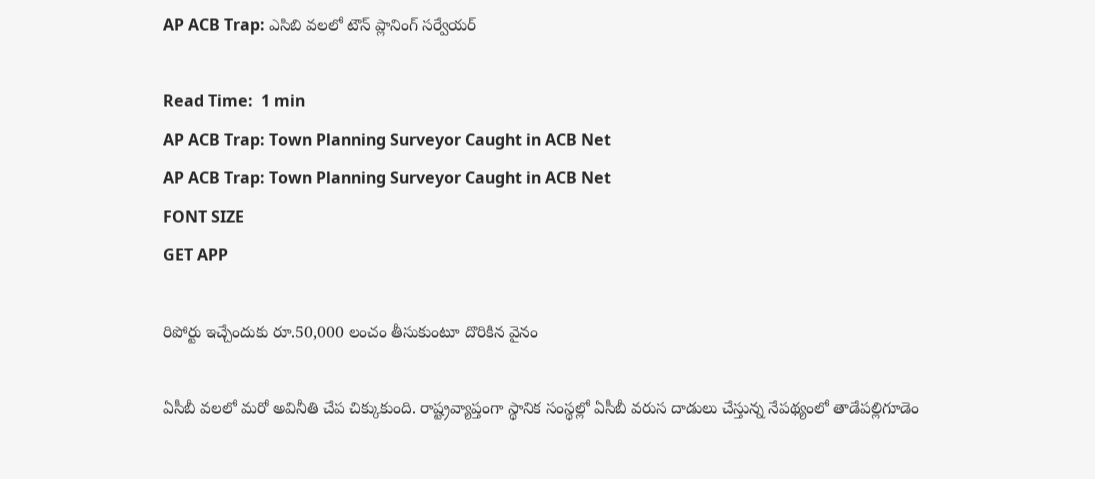AP ACB Trap: ఎసిబి వలలో టౌన్ ప్లానింగ్ సర్వేయర్

Read Time:  1 min
AP ACB Trap: Town Planning Surveyor Caught in ACB Net
AP ACB Trap: Town Planning Surveyor Caught in ACB Net
FONT SIZE
GET APP

రిపోర్టు ఇచ్చేందుకు రూ.50,000 లంచం తీసుకుంటూ దొరికిన వైనం

ఏసీబీ వలలో మరో అవినీతి చేప చిక్కుకుంది. రాష్ట్రవ్యాప్తంగా స్థానిక సంస్థల్లో ఏసీబీ వరుస దాడులు చేస్తున్న నేపథ్యంలో తాడేపల్లిగూడెం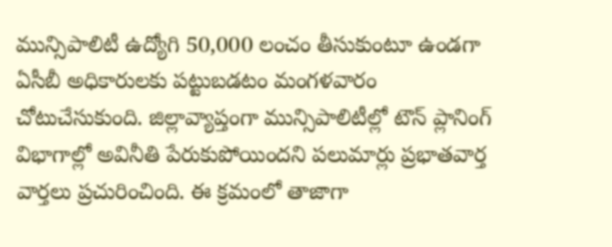మున్సిపాలిటీ ఉద్యోగి 50,000 లంచం తీసుకుంటూ ఉండగా ఏసీబీ అధికారులకు పట్టుబడటం మంగళవారం చోటుచేసుకుంది. జిల్లావ్యాప్తంగా మున్సిపాలిటీల్లో టౌన్ ప్లానింగ్ విభాగాల్లో అవినీతి పేరుకుపోయిందని పలుమార్లు ప్రభాతవార్త వార్తలు ప్రచురించింది. ఈ క్రమంలో తాజాగా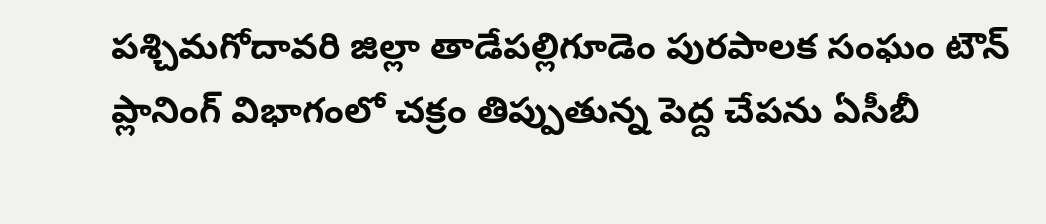పశ్చిమగోదావరి జిల్లా తాడేపల్లిగూడెం పురపాలక సంఘం టౌన్ ప్లానింగ్ విభాగంలో చక్రం తిప్పుతున్న పెద్ద చేపను ఏసీబీ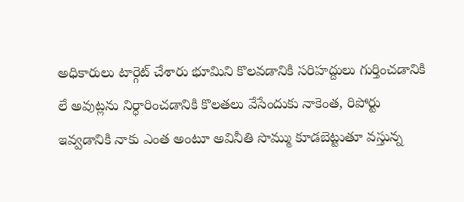అధికారులు టార్గెట్ చేశారు భూమిని కొలవడానికి సరిహద్దులు గుర్తించడానికి లే అవుట్లను నిర్ధారించడానికి కొలతలు వేసేందుకు నాకెంత, రిపోర్టు ఇవ్వడానికి నాకు ఎంత అంటూ అవినీతి సొమ్ము కూడబెట్టుతూ వస్తున్న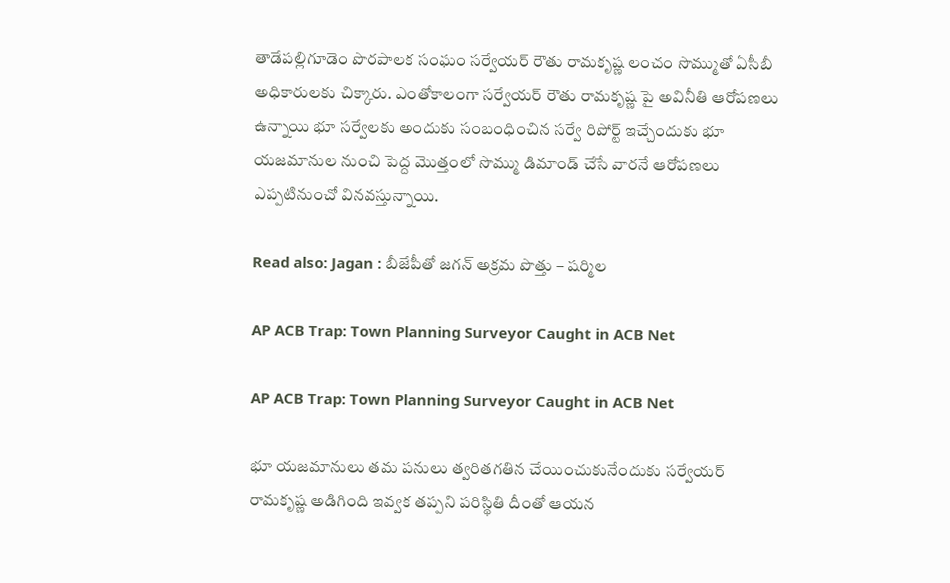తాడేపల్లిగూడెం పొరపాలక సంఘం సర్వేయర్ రౌతు రామకృష్ణ లంచం సొమ్ముతో ఏసీబీ అధికారులకు చిక్కారు. ఎంతోకాలంగా సర్వేయర్ రౌతు రామకృష్ణ పై అవినీతి ఆరోపణలు ఉన్నాయి భూ సర్వేలకు అందుకు సంబంధించిన సర్వే రిపోర్ట్ ఇచ్చేందుకు భూ యజమానుల నుంచి పెద్ద మొత్తంలో సొమ్ము డిమాండ్ చేసే వారనే ఆరోపణలు ఎప్పటినుంచో వినవస్తున్నాయి.

Read also: Jagan : బీజేపీతో జగన్ అక్రమ పొత్తు – షర్మిల

AP ACB Trap: Town Planning Surveyor Caught in ACB Net

AP ACB Trap: Town Planning Surveyor Caught in ACB Net

భూ యజమానులు తమ పనులు త్వరితగతిన చేయించుకునేందుకు సర్వేయర్ రామకృష్ణ అడిగింది ఇవ్వక తప్పని పరిస్థితి దీంతో ఆయన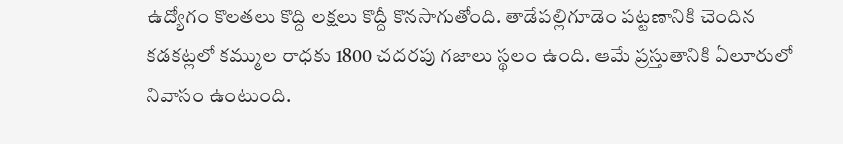ఉద్యోగం కొలతలు కొద్ది లక్షలు కొద్దీ కొనసాగుతోంది. తాడేపల్లిగూడెం పట్టణానికి చెందిన కడకట్లలో కమ్ముల రాధకు 1800 చదరపు గజాలు స్థలం ఉంది. ఆమే ప్రస్తుతానికి ఏలూరులో నివాసం ఉంటుంది.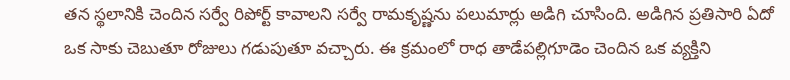తన స్థలానికి చెందిన సర్వే రిపోర్ట్ కావాలని సర్వే రామకృష్ణను పలుమార్లు అడిగి చూసింది. అడిగిన ప్రతిసారి ఏదో ఒక సాకు చెబుతూ రోజులు గడుపుతూ వచ్చారు. ఈ క్రమంలో రాధ తాడేపల్లిగూడెం చెందిన ఒక వ్యక్తిని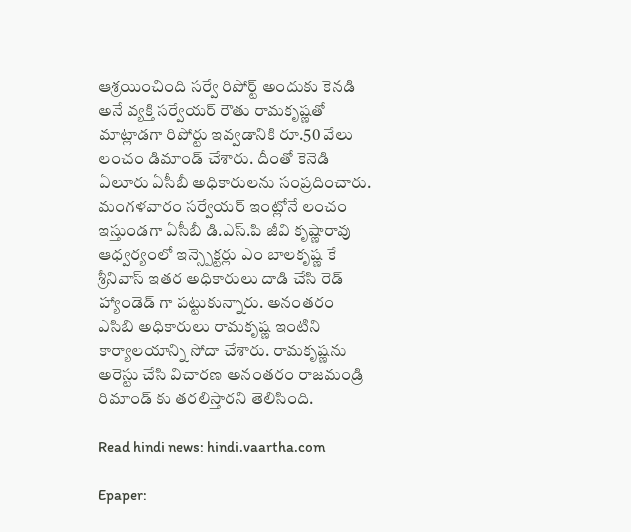ఆశ్రయించింది సర్వే రిపోర్ట్ అందుకు కెనడి అనే వ్యక్తి సర్వేయర్ రౌతు రామకృష్ణతో మాట్లాడగా రిపోర్టు ఇవ్వడానికి రూ.50 వేలు లంచం డిమాండ్ చేశారు. దీంతో కెనెడి ఏలూరు ఏసీబీ అధికారులను సంప్రదించారు. మంగళవారం సర్వేయర్ ఇంట్లోనే లంచం ఇస్తుండగా ఏసీబీ డి.ఎస్.పి జీవి కృష్ణారావు ఆధ్వర్యంలో ఇన్స్పెక్టర్లు ఎం బాలకృష్ణ కే శ్రీనివాస్ ఇతర అధికారులు దాడి చేసి రెడ్ హ్యాండెడ్ గా పట్టుకున్నారు. అనంతరం ఎసిబి అధికారులు రామకృష్ణ ఇంటిని కార్యాలయాన్ని సోదా చేశారు. రామకృష్ణను అరెస్టు చేసి విచారణ అనంతరం రాజమండ్రి రిమాండ్ కు తరలిస్తారని తెలిసింది.

Read hindi news: hindi.vaartha.com

Epaper: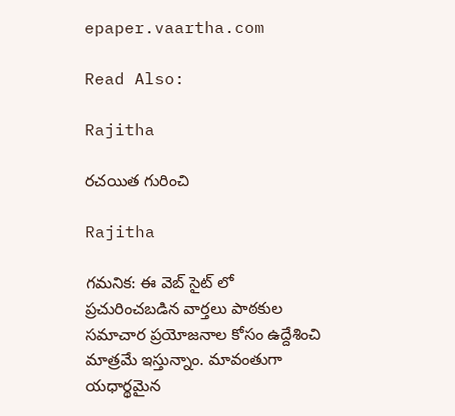epaper.vaartha.com

Read Also:

Rajitha

రచయిత గురించి

Rajitha

గమనిక: ఈ వెబ్ సైట్ లో ప్రచురించబడిన వార్తలు పాఠకుల సమాచార ప్రయోజనాల కోసం ఉద్దేశించి మాత్రమే ఇస్తున్నాం. మావంతుగా యధార్థమైన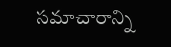సమాచారాన్ని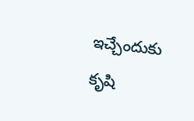ఇచ్చేందుకు కృషి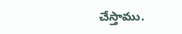చేస్తాము.